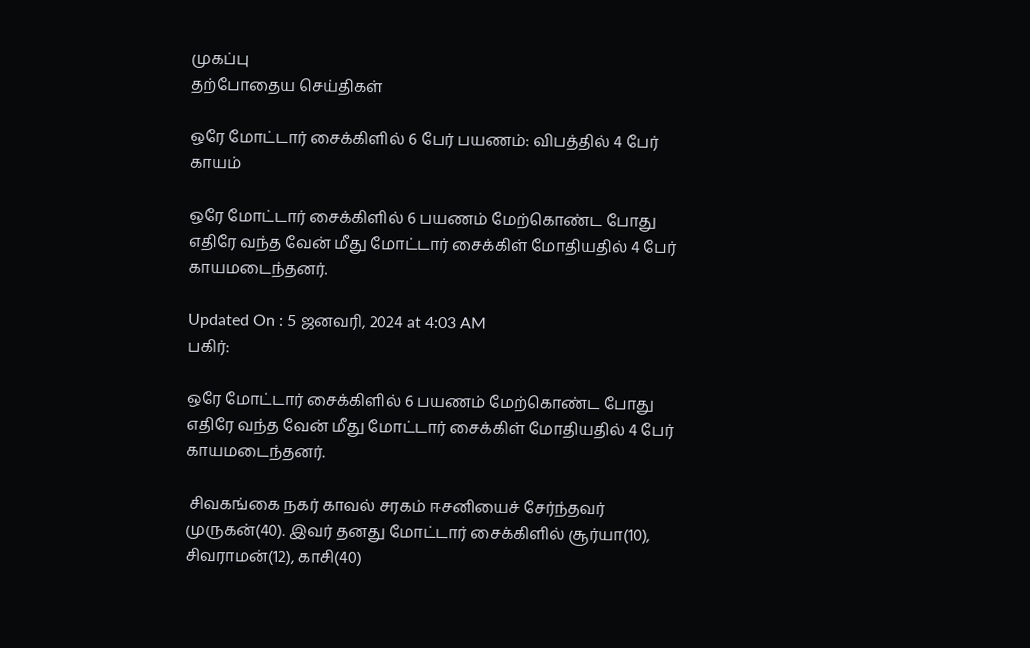முகப்பு
தற்போதைய செய்திகள்

ஒரே மோட்டார் சைக்கிளில் 6 பேர் பயணம்: விபத்தில் 4 பேர் காயம்

ஒரே மோட்டார் சைக்கிளில் 6 பயணம் மேற்கொண்ட போது எதிரே வந்த வேன் மீது மோட்டார் சைக்கிள் மோதியதில் 4 பேர் காயமடைந்தனர்.

Updated On : 5 ஜனவரி, 2024 at 4:03 AM
பகிர்:

ஒரே மோட்டார் சைக்கிளில் 6 பயணம் மேற்கொண்ட போது எதிரே வந்த வேன் மீது மோட்டார் சைக்கிள் மோதியதில் 4 பேர் காயமடைந்தனர்.

 சிவகங்கை நகர் காவல் சரகம் ஈசனியைச் சேர்ந்தவர் முருகன்(40). இவர் தனது மோட்டார் சைக்கிளில் சூர்யா(10), சிவராமன்(12), காசி(40)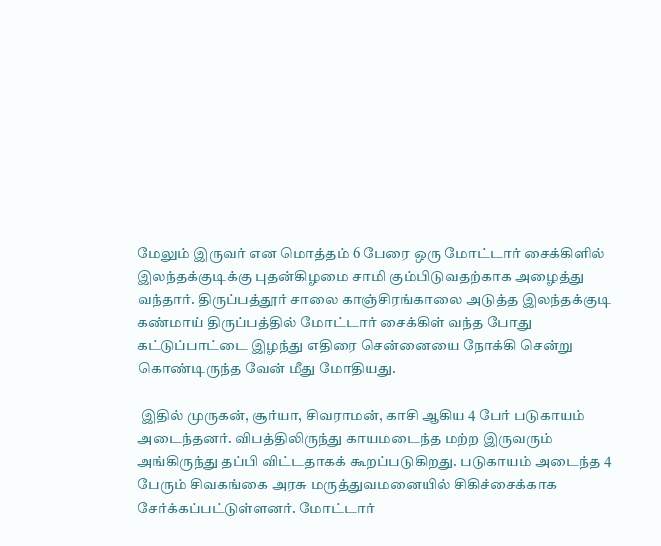மேலும் இருவர் என மொத்தம் 6 பேரை ஒரு மோட்டார் சைக்கிளில் இலந்தக்குடிக்கு புதன்கிழமை சாமி கும்பிடுவதற்காக அழைத்து வந்தார். திருப்பத்தூர் சாலை காஞ்சிரங்காலை அடுத்த இலந்தக்குடி கண்மாய் திருப்பத்தில் மோட்டார் சைக்கிள் வந்த போது கட்டுப்பாட்டை இழந்து எதிரை சென்னையை நோக்கி சென்று கொண்டிருந்த வேன் மீது மோதியது.

 இதில் முருகன், சூர்யா, சிவராமன், காசி ஆகிய 4 பேர் படுகாயம் அடைந்தனர். விபத்திலிருந்து காயமடைந்த மற்ற இருவரும் அங்கிருந்து தப்பி விட்டதாகக் கூறப்படுகிறது. படுகாயம் அடைந்த 4 பேரும் சிவகங்கை அரசு மருத்துவமனையில் சிகிச்சைக்காக சேர்க்கப்பட்டுள்ளனர். மோட்டார்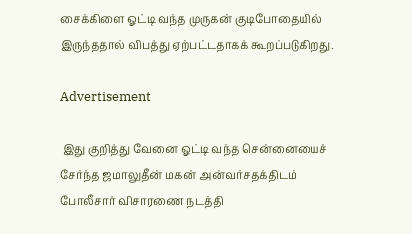சைக்கிளை ஓட்டி வந்த முருகன் குடிபோதையில் இருந்ததால் விபத்து ஏற்பட்டதாகக் கூறப்படுகிறது.

Advertisement

 இது குறித்து வேனை ஓட்டி வந்த சென்னையைச் சேர்ந்த ஜமாலுதீன் மகன் அன்வர்சதக்திடம் போலீசார் விசாரணை நடத்தி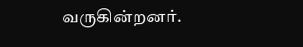வருகின்றனர்.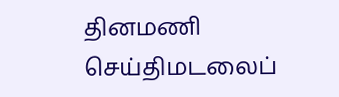தினமணி செய்திமடலைப்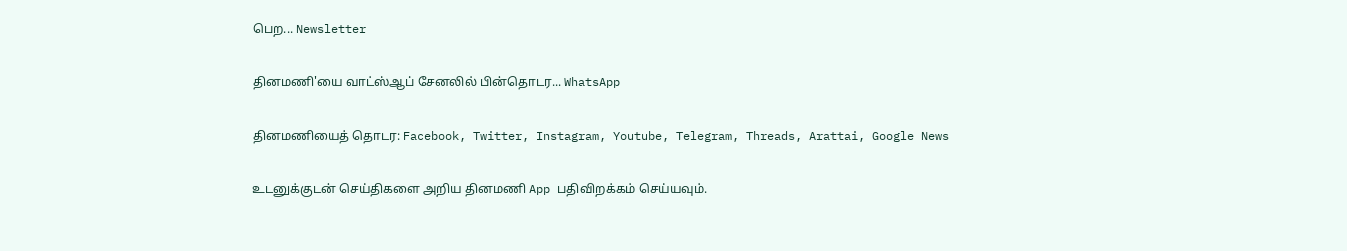பெற... Newsletter

தினமணி'யை வாட்ஸ்ஆப் சேனலில் பின்தொடர... WhatsApp

தினமணியைத் தொடர: Facebook, Twitter, Instagram, Youtube, Telegram, Threads, Arattai, Google News

உடனுக்குடன் செய்திகளை அறிய தினமணி App பதிவிறக்கம் செய்யவும்.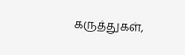கருத்துகள்,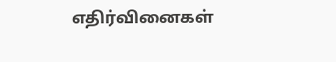எதிர்வினைகள்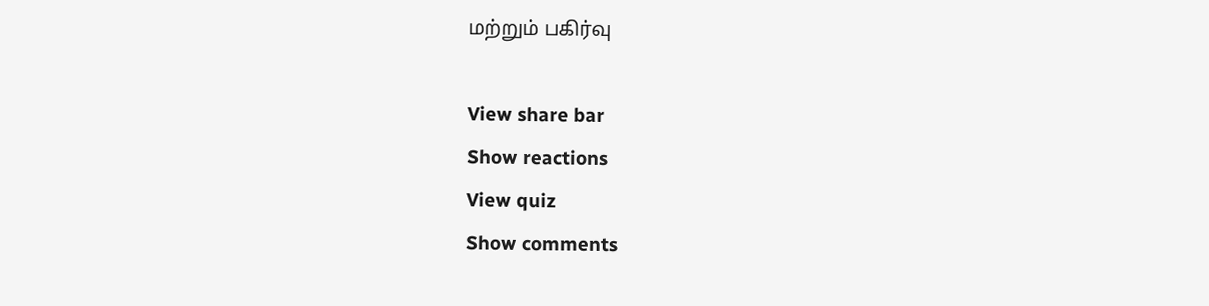மற்றும் பகிர்வு

View share bar
Show reactions
View quiz
Show comments